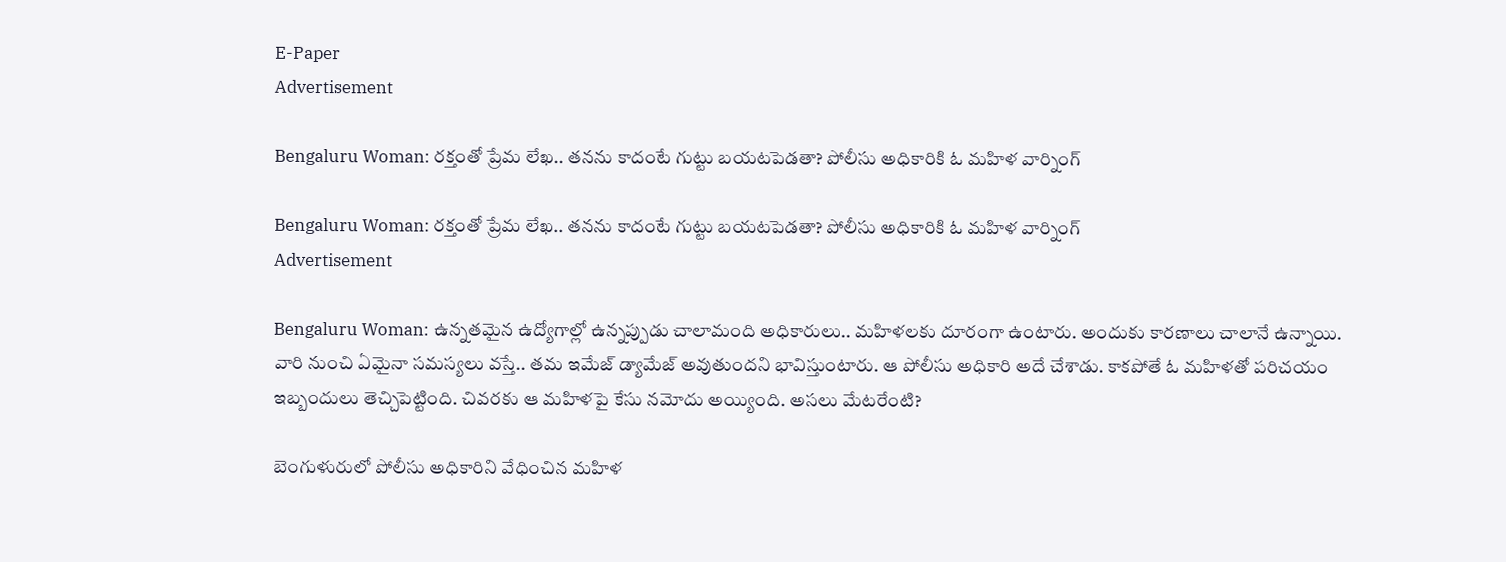E-Paper
Advertisement

Bengaluru Woman: రక్తంతో ప్రేమ లేఖ.. తనను కాదంటే గుట్టు బయటపెడతా? పోలీసు అధికారికి ఓ మహిళ వార్నింగ్

Bengaluru Woman: రక్తంతో ప్రేమ లేఖ.. తనను కాదంటే గుట్టు బయటపెడతా? పోలీసు అధికారికి ఓ మహిళ వార్నింగ్
Advertisement

Bengaluru Woman: ఉన్నతమైన ఉద్యోగాల్లో ఉన్నప్పుడు చాలామంది అధికారులు.. మహిళలకు దూరంగా ఉంటారు. అందుకు కారణాలు చాలానే ఉన్నాయి. వారి నుంచి ఏమైనా సమస్యలు వస్తే.. తమ ఇమేజ్ డ్యామేజ్ అవుతుందని భావిస్తుంటారు. ఆ పోలీసు అధికారి అదే చేశాడు. కాకపోతే ఓ మహిళతో పరిచయం ఇబ్బందులు తెచ్చిపెట్టింది. చివరకు ఆ మహిళపై కేసు నమోదు అయ్యింది. అసలు మేటరేంటి?

బెంగుళురులో పోలీసు అధికారిని వేధించిన మహిళ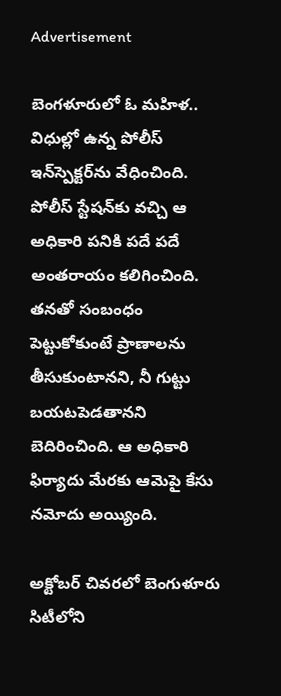Advertisement

బెంగళూరులో ఓ మహిళ.. విధుల్లో ఉన్న పోలీస్ ఇన్‌స్పెక్టర్‌ను వేధించింది. పోలీస్ స్టేషన్‌కు వచ్చి ఆ అధికారి పనికి పదే పదే అంతరాయం కలిగించింది. తనతో సంబంధం పెట్టుకోకుంటే ప్రాణాలను తీసుకుంటానని, నీ గుట్టు బయటపెడతానని బెదిరించింది. ఆ అధికారి ఫిర్యాదు మేరకు ఆమెపై కేసు నమోదు అయ్యింది.

అక్టోబర్ చివరలో బెంగుళూరు సిటీలోని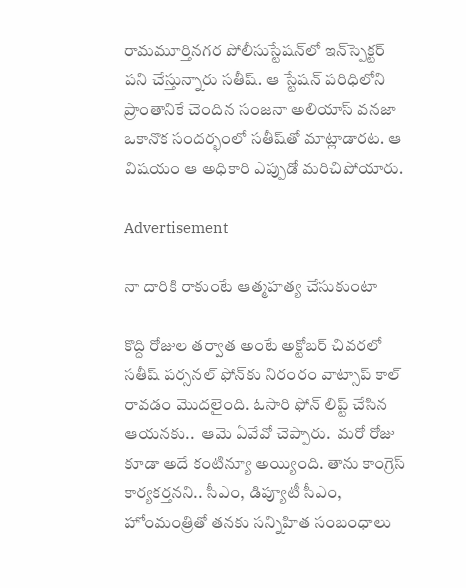రామమూర్తినగర పోలీసు‌స్టేషన్‌లో ఇన్‌స్పెక్టర్‌ పని చేస్తున్నారు సతీష్‌. ఆ స్టేషన్ పరిధిలోని ప్రాంతానికే చెందిన సంజనా అలియాస్‌ వనజా ఒకానొక సందర్భంలో సతీష్‌తో మాట్లాడారట. ఆ విషయం ఆ అధికారి ఎప్పుడో మరిచిపోయారు.

Advertisement

నా దారికి రాకుంటే ఆత్మహత్య చేసుకుంటా

కొద్ది రోజుల తర్వాత అంటే అక్టోబర్ చివరలో సతీష్ పర్సనల్ ఫోన్‌కు నిరంరం వాట్సాప్ కాల్ రావడం మొదలైంది. ఓసారి ఫోన్ లిప్ట్ చేసిన ఆయనకు..  ఆమె ఏవేవో చెప్పారు.  మరో రోజు కూడా అదే కంటిన్యూ అయ్యింది. తాను కాంగ్రెస్ కార్యకర్తనని.. సీఎం, డిప్యూటీ సీఎం, హోంమంత్రితో తనకు సన్నిహిత సంబంధాలు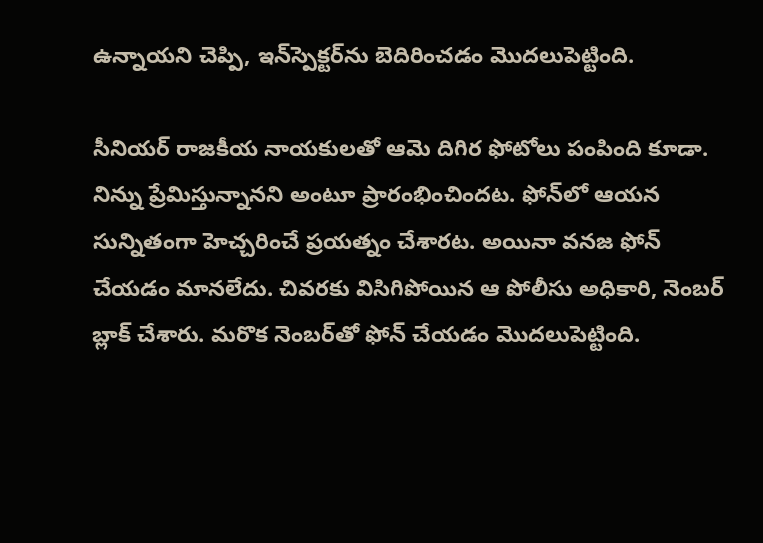ఉన్నాయని చెప్పి, ఇన్‌స్పెక్టర్‌ను బెదిరించడం మొదలుపెట్టింది.

సీనియర్ రాజకీయ నాయకులతో ఆమె దిగిర ఫోటోలు పంపింది కూడా. నిన్ను ప్రేమిస్తున్నానని అంటూ ప్రారంభించిందట. ఫోన్‌లో ఆయన సున్నితంగా హెచ్చరించే ప్రయత్నం చేశారట. అయినా వనజ ఫోన్ చేయడం మానలేదు. చివరకు విసిగిపోయిన ఆ పోలీసు అధికారి, నెంబర్‌ బ్లాక్‌ చేశారు. మరొక నెంబర్‌తో ఫోన్ చేయడం మొదలుపెట్టింది.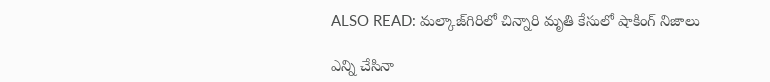ALSO READ: మల్కాజ్‌గిరిలో చిన్నారి మృతి కేసులో షాకింగ్ నిజాలు

ఎన్ని చేసినా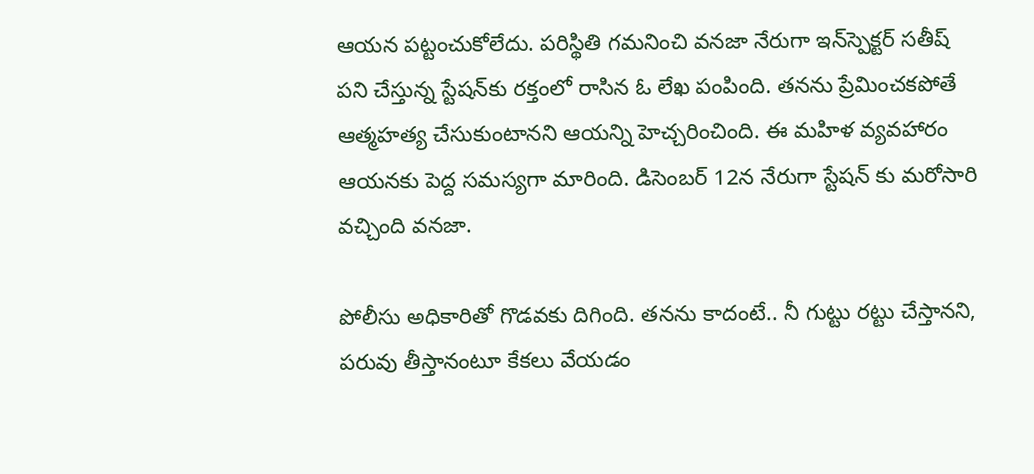ఆయన పట్టంచుకోలేదు. పరిస్థితి గమనించి వనజా నేరుగా ఇన్‌స్పెక్టర్‌ సతీష్‌ పని చేస్తున్న స్టేషన్‌కు రక్తంలో రాసిన ఓ లేఖ పంపింది. తనను ప్రేమించకపోతే ఆత్మహత్య చేసుకుంటానని ఆయన్ని హెచ్చరించింది. ఈ మహిళ వ్యవహారం ఆయనకు పెద్ద సమస్యగా మారింది. డిసెంబర్ 12న నేరుగా స్టేషన్ కు మరోసారి వచ్చింది వనజా.

పోలీసు అధికారితో గొడవకు దిగింది. తనను కాదంటే.. నీ గుట్టు రట్టు చేస్తానని, పరువు తీస్తానంటూ కేకలు వేయడం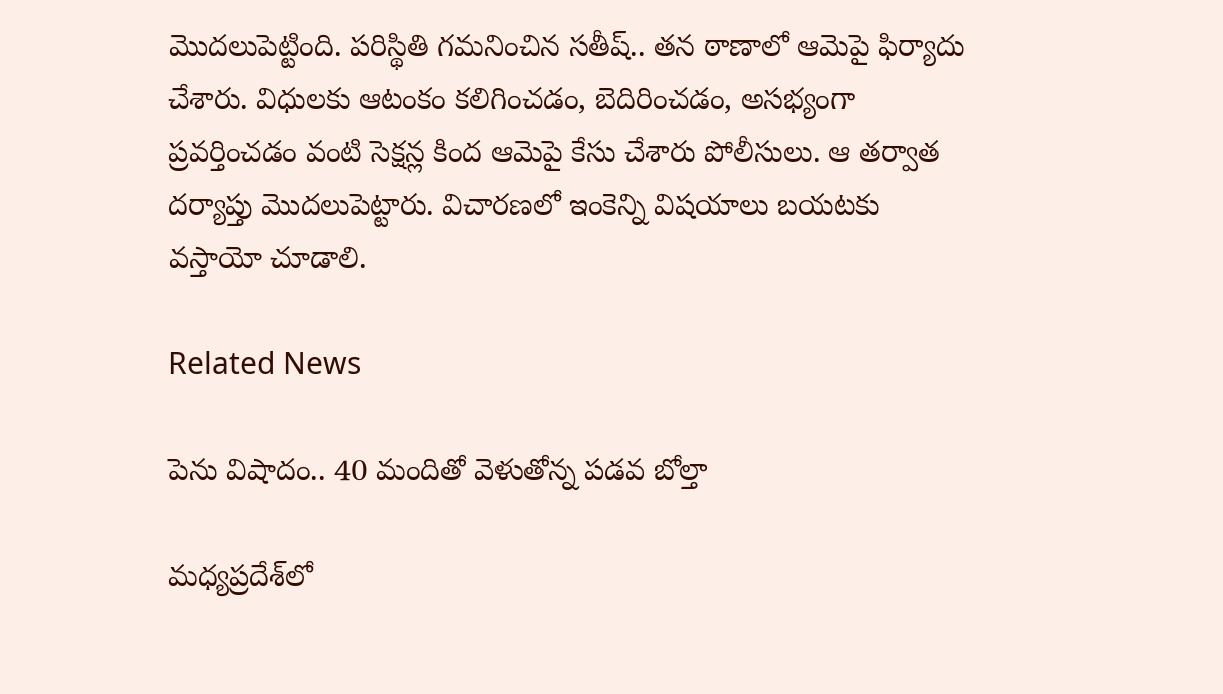మొదలుపెట్టింది. పరిస్థితి గమనించిన సతీష్.. తన ఠాణాలో ఆమెపై ఫిర్యాదు చేశారు. విధులకు ఆటంకం కలిగించడం, బెదిరించడం, అసభ్యంగా ప్రవర్తించడం వంటి సెక్షన్ల కింద ఆమెపై కేసు చేశారు పోలీసులు. ఆ తర్వాత దర్యాప్తు మొదలుపెట్టారు. విచారణలో ఇంకెన్ని విషయాలు బయటకు వస్తాయో చూడాలి.

Related News

పెను విషాదం.. 40 మందితో వెళుతోన్న ప‌డ‌వ బోల్తా

మధ్యప్రదేశ్‌లో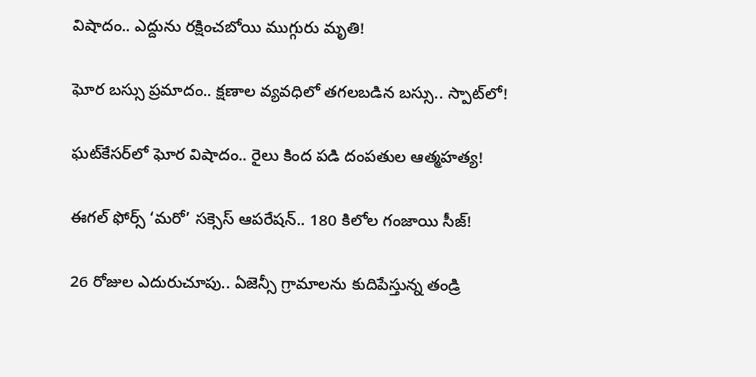విషాదం.. ఎద్దును రక్షించబోయి ముగ్గురు మృతి!

ఘోర బస్సు ప్రమాదం.. క్షణాల వ్యవధిలో తగలబడిన బస్సు.. స్పాట్‌లో!

ఘట్‌కేసర్‌లో ఘోర విషాదం.. రైలు కింద పడి దంపతుల ఆత్మహత్య!

ఈగల్ ఫోర్స్ ‘మరో’ సక్సెస్ ఆపరేషన్.. 180 కిలోల గంజాయి సీజ్!

26 రోజుల ఎదురుచూపు.. ఏజెన్సీ గ్రామాలను కుదిపేస్తున్న తండ్రి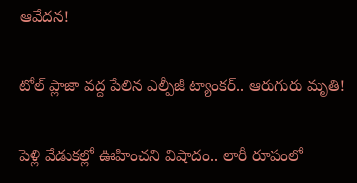ఆవేదన!

టోల్ ప్లాజా వద్ద పేలిన ఎల్పీజీ ట్యాంకర్.. ఆరుగురు మృతి!

పెళ్లి వేడుకల్లో ఊహించని విషాదం.. లారీ రూపంలో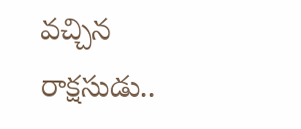వచ్చిన రాక్షసుడు..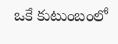ఒకే కుటుంబంలో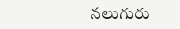నలుగురు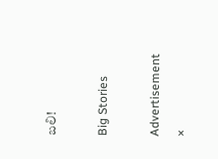బలి!

Big Stories

Advertisement
×